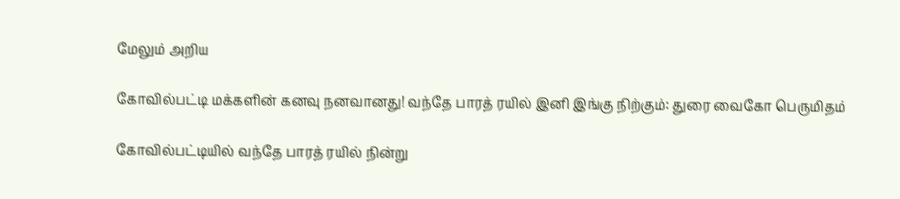மேலும் அறிய

கோவில்பட்டி மக்களின் கனவு நனவானது! வந்தே பாரத் ரயில் இனி இங்கு நிற்கும்: துரை வைகோ பெருமிதம்

கோவில்பட்டியில் வந்தே பாரத் ரயில் நின்று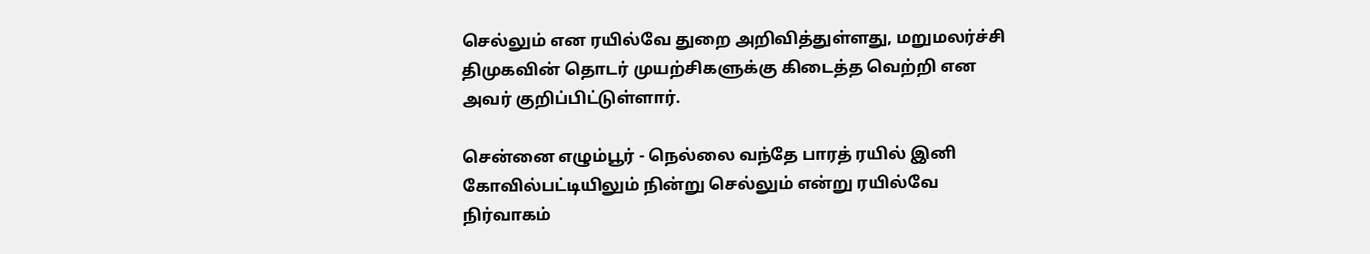செல்லும் என ரயில்வே துறை அறிவித்துள்ளது, மறுமலர்ச்சி திமுகவின் தொடர் முயற்சிகளுக்கு கிடைத்த வெற்றி என அவர் குறிப்பிட்டுள்ளார்.

சென்னை எழும்பூர் - நெல்லை வந்தே பாரத் ரயில் இனி கோவில்பட்டியிலும் நின்று செல்லும் என்று ரயில்வே நிர்வாகம்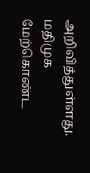அறிவித்துள்ளது. மதிமுக மேற்கொண்ட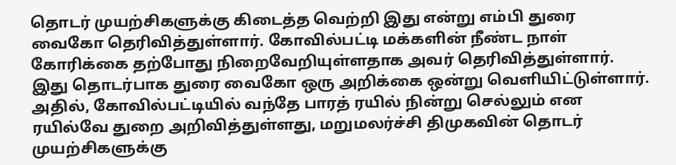தொடர் முயற்சிகளுக்கு கிடைத்த வெற்றி இது என்று எம்பி துரை வைகோ தெரிவித்துள்ளார். கோவில்பட்டி மக்களின் நீண்ட நாள் கோரிக்கை தற்போது நிறைவேறியுள்ளதாக அவர் தெரிவித்துள்ளார். இது தொடர்பாக துரை வைகோ ஒரு அறிக்கை ஒன்று வெளியிட்டுள்ளார். அதில், கோவில்பட்டியில் வந்தே பாரத் ரயில் நின்று செல்லும் என ரயில்வே துறை அறிவித்துள்ளது, மறுமலர்ச்சி திமுகவின் தொடர் முயற்சிகளுக்கு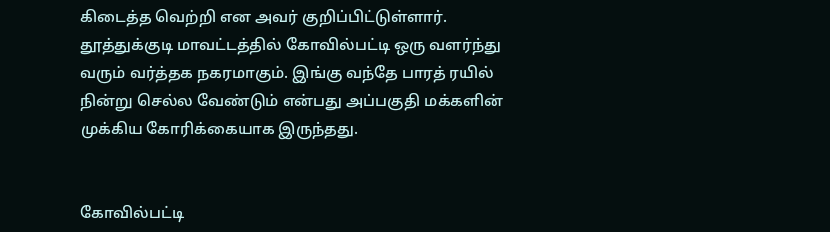கிடைத்த வெற்றி என அவர் குறிப்பிட்டுள்ளார். தூத்துக்குடி மாவட்டத்தில் கோவில்பட்டி ஒரு வளர்ந்து வரும் வர்த்தக நகரமாகும். இங்கு வந்தே பாரத் ரயில் நின்று செல்ல வேண்டும் என்பது அப்பகுதி மக்களின் முக்கிய கோரிக்கையாக இருந்தது.


கோவில்பட்டி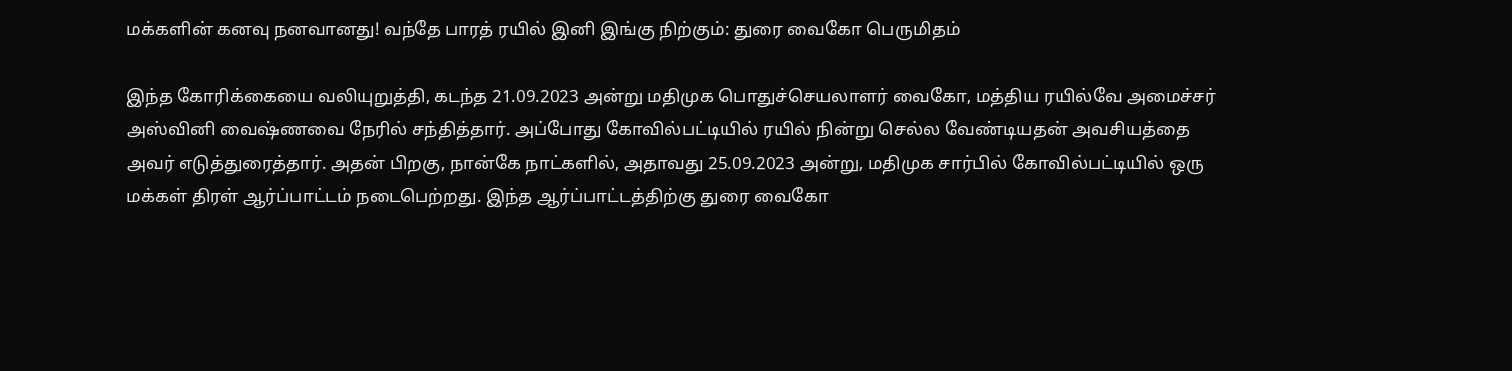மக்களின் கனவு நனவானது! வந்தே பாரத் ரயில் இனி இங்கு நிற்கும்: துரை வைகோ பெருமிதம்

இந்த கோரிக்கையை வலியுறுத்தி, கடந்த 21.09.2023 அன்று மதிமுக பொதுச்செயலாளர் வைகோ, மத்திய ரயில்வே அமைச்சர் அஸ்வினி வைஷ்ணவை நேரில் சந்தித்தார். அப்போது கோவில்பட்டியில் ரயில் நின்று செல்ல வேண்டியதன் அவசியத்தை அவர் எடுத்துரைத்தார். அதன் பிறகு, நான்கே நாட்களில், அதாவது 25.09.2023 அன்று, மதிமுக சார்பில் கோவில்பட்டியில் ஒரு மக்கள் திரள் ஆர்ப்பாட்டம் நடைபெற்றது. இந்த ஆர்ப்பாட்டத்திற்கு துரை வைகோ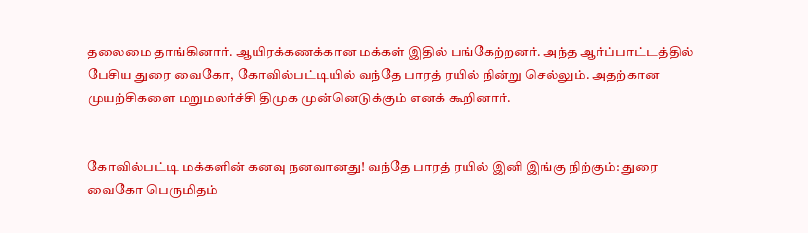தலைமை தாங்கினார். ஆயிரக்கணக்கான மக்கள் இதில் பங்கேற்றனர். அந்த ஆர்ப்பாட்டத்தில் பேசிய துரை வைகோ, கோவில்பட்டியில் வந்தே பாரத் ரயில் நின்று செல்லும். அதற்கான முயற்சிகளை மறுமலர்ச்சி திமுக முன்னெடுக்கும் எனக் கூறினார்.


கோவில்பட்டி மக்களின் கனவு நனவானது! வந்தே பாரத் ரயில் இனி இங்கு நிற்கும்: துரை வைகோ பெருமிதம்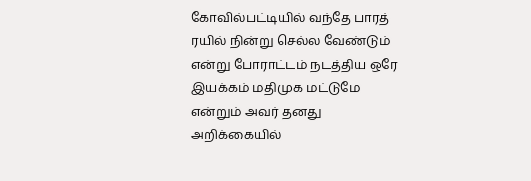கோவில்பட்டியில் வந்தே பாரத் ரயில் நின்று செல்ல வேண்டும் என்று போராட்டம் நடத்திய ஒரே இயக்கம் மதிமுக மட்டுமே என்றும் அவர் தனது அறிக்கையில்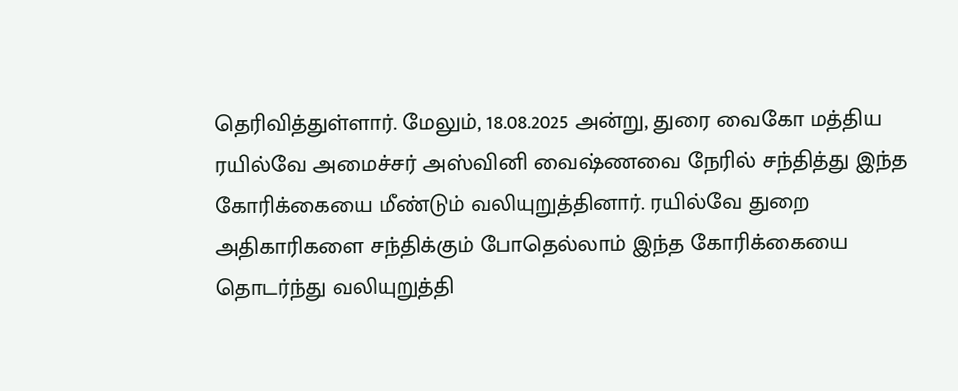தெரிவித்துள்ளார். மேலும், 18.08.2025 அன்று, துரை வைகோ மத்திய ரயில்வே அமைச்சர் அஸ்வினி வைஷ்ணவை நேரில் சந்தித்து இந்த கோரிக்கையை மீண்டும் வலியுறுத்தினார். ரயில்வே துறை அதிகாரிகளை சந்திக்கும் போதெல்லாம் இந்த கோரிக்கையை தொடர்ந்து வலியுறுத்தி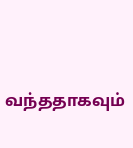வந்ததாகவும்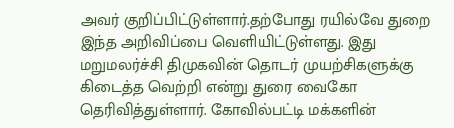அவர் குறிப்பிட்டுள்ளார்.தற்போது ரயில்வே துறை இந்த அறிவிப்பை வெளியிட்டுள்ளது. இது மறுமலர்ச்சி திமுகவின் தொடர் முயற்சிகளுக்கு கிடைத்த வெற்றி என்று துரை வைகோ  தெரிவித்துள்ளார். கோவில்பட்டி மக்களின்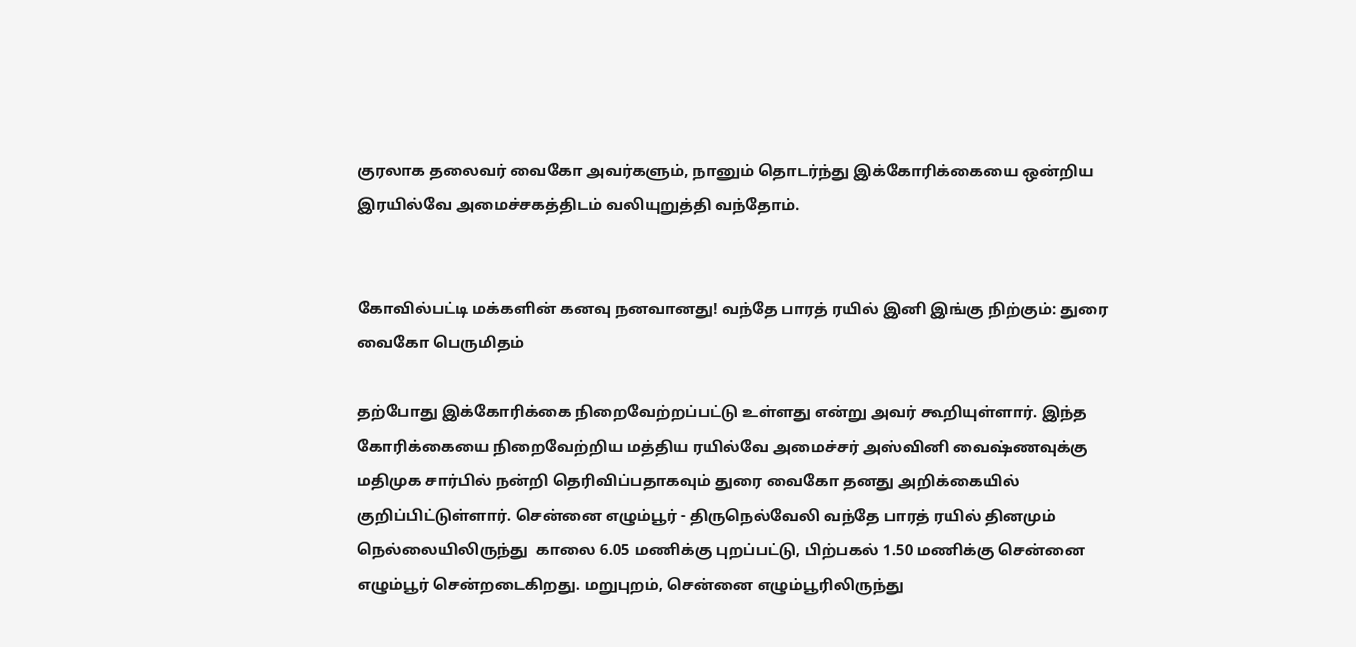குரலாக தலைவர் வைகோ அவர்களும், நானும் தொடர்ந்து இக்கோரிக்கையை ஒன்றிய இரயில்வே அமைச்சகத்திடம் வலியுறுத்தி வந்தோம்.


கோவில்பட்டி மக்களின் கனவு நனவானது! வந்தே பாரத் ரயில் இனி இங்கு நிற்கும்: துரை வைகோ பெருமிதம்

தற்போது இக்கோரிக்கை நிறைவேற்றப்பட்டு உள்ளது என்று அவர் கூறியுள்ளார். இந்த கோரிக்கையை நிறைவேற்றிய மத்திய ரயில்வே அமைச்சர் அஸ்வினி வைஷ்ணவுக்கு மதிமுக சார்பில் நன்றி தெரிவிப்பதாகவும் துரை வைகோ தனது அறிக்கையில் குறிப்பிட்டுள்ளார். சென்னை எழும்பூர் - திருநெல்வேலி வந்தே பாரத் ரயில் தினமும்  நெல்லையிலிருந்து  காலை 6.05 மணிக்கு புறப்பட்டு, பிற்பகல் 1.50 மணிக்கு சென்னை எழும்பூர் சென்றடைகிறது. மறுபுறம், சென்னை எழும்பூரிலிருந்து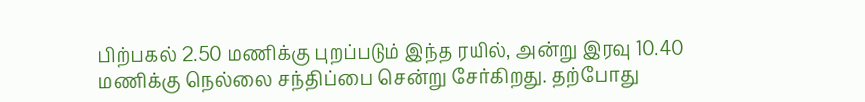பிற்பகல் 2.50 மணிக்கு புறப்படும் இந்த ரயில், அன்று இரவு 10.40 மணிக்கு நெல்லை சந்திப்பை சென்று சேர்கிறது. தற்போது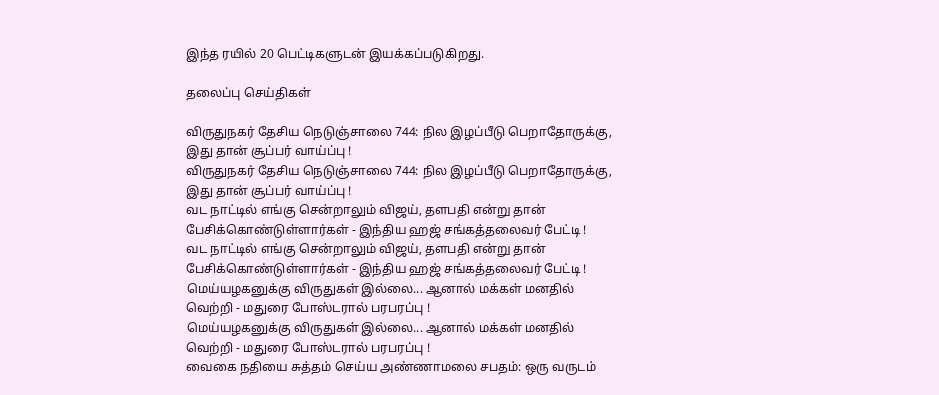இந்த ரயில் 20 பெட்டிகளுடன் இயக்கப்படுகிறது.

தலைப்பு செய்திகள்

விருதுநகர் தேசிய நெடுஞ்சாலை 744: நில இழப்பீடு பெறாதோருக்கு, இது தான் சூப்பர் வாய்ப்பு !
விருதுநகர் தேசிய நெடுஞ்சாலை 744: நில இழப்பீடு பெறாதோருக்கு, இது தான் சூப்பர் வாய்ப்பு !
வட நாட்டில் எங்கு சென்றாலும் விஜய், தளபதி என்று தான் பேசிக்கொண்டுள்ளார்கள் - இந்திய ஹஜ் சங்கத்தலைவர் பேட்டி !
வட நாட்டில் எங்கு சென்றாலும் விஜய், தளபதி என்று தான் பேசிக்கொண்டுள்ளார்கள் - இந்திய ஹஜ் சங்கத்தலைவர் பேட்டி !
மெய்யழகனுக்கு விருதுகள் இல்லை... ஆனால் மக்கள் மனதில் வெற்றி - மதுரை போஸ்டரால் பரபரப்பு !
மெய்யழகனுக்கு விருதுகள் இல்லை... ஆனால் மக்கள் மனதில் வெற்றி - மதுரை போஸ்டரால் பரபரப்பு !
வைகை நதியை சுத்தம் செய்ய அண்ணாமலை சபதம்: ஒரு வருடம்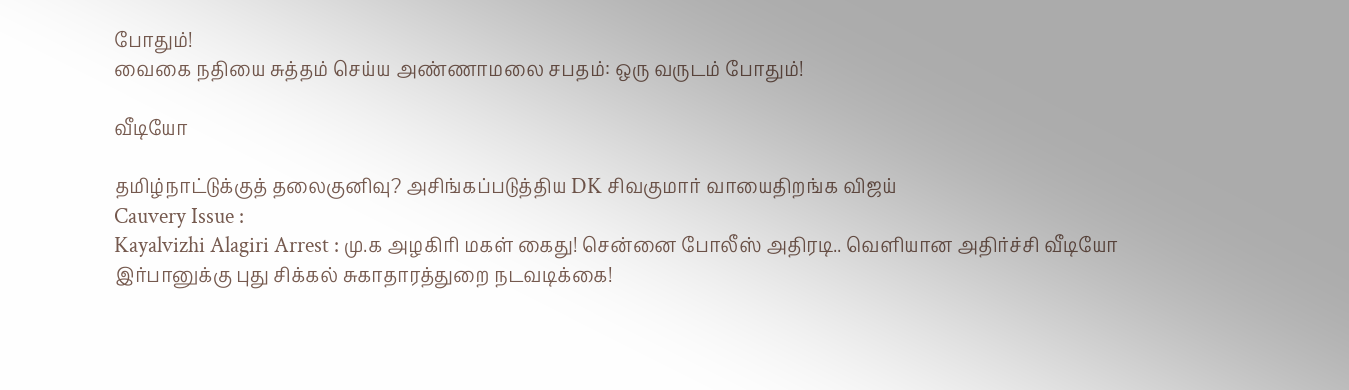போதும்!
வைகை நதியை சுத்தம் செய்ய அண்ணாமலை சபதம்: ஒரு வருடம் போதும்!

வீடியோ

தமிழ்நாட்டுக்குத் தலைகுனிவு? அசிங்கப்படுத்திய DK சிவகுமார் வாயைதிறங்க விஜய்
Cauvery Issue :
Kayalvizhi Alagiri Arrest : மு.க அழகிரி மகள் கைது! சென்னை போலீஸ் அதிரடி.. வெளியான அதிர்ச்சி வீடியோ
இர்பானுக்கு புது சிக்கல் சுகாதாரத்துறை நடவடிக்கை!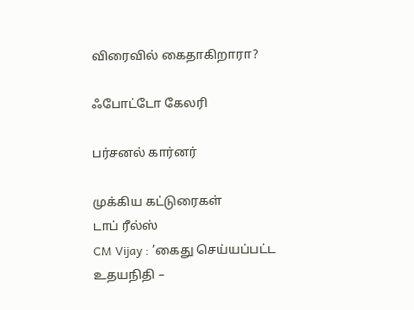விரைவில் கைதாகிறாரா?

ஃபோட்டோ கேலரி

பர்சனல் கார்னர்

முக்கிய கட்டுரைகள்
டாப் ரீல்ஸ்
CM Vijay : ’கைது செய்யப்பட்ட உதயநிதி –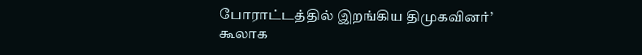போராட்டத்தில் இறங்கிய திமுகவினர்’ கூலாக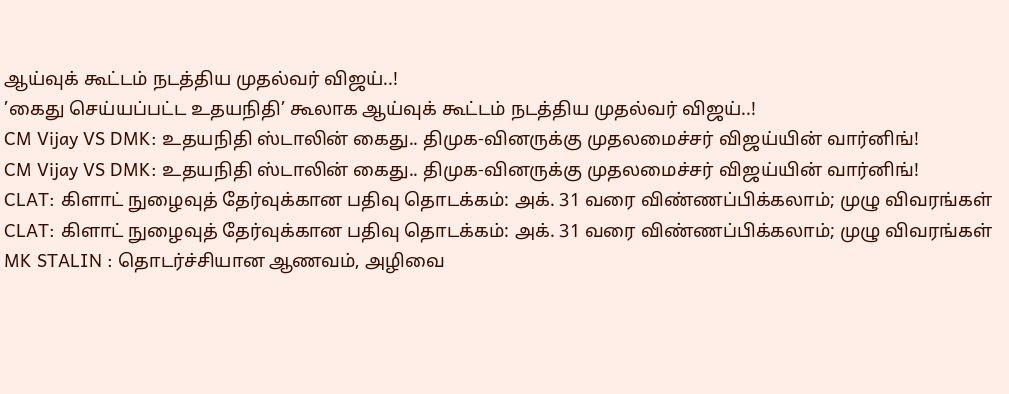ஆய்வுக் கூட்டம் நடத்திய முதல்வர் விஜய்..!
’கைது செய்யப்பட்ட உதயநிதி’ கூலாக ஆய்வுக் கூட்டம் நடத்திய முதல்வர் விஜய்..!
CM Vijay VS DMK: உதயநிதி ஸ்டாலின் கைது.. திமுக-வினருக்கு முதலமைச்சர் விஜய்யின் வார்னிங்!
CM Vijay VS DMK: உதயநிதி ஸ்டாலின் கைது.. திமுக-வினருக்கு முதலமைச்சர் விஜய்யின் வார்னிங்!
CLAT: கிளாட் நுழைவுத் தேர்வுக்கான பதிவு தொடக்கம்: அக். 31 வரை விண்ணப்பிக்கலாம்; முழு விவரங்கள்
CLAT: கிளாட் நுழைவுத் தேர்வுக்கான பதிவு தொடக்கம்: அக். 31 வரை விண்ணப்பிக்கலாம்; முழு விவரங்கள்
MK STALIN : தொடர்ச்சியான ஆணவம், அழிவை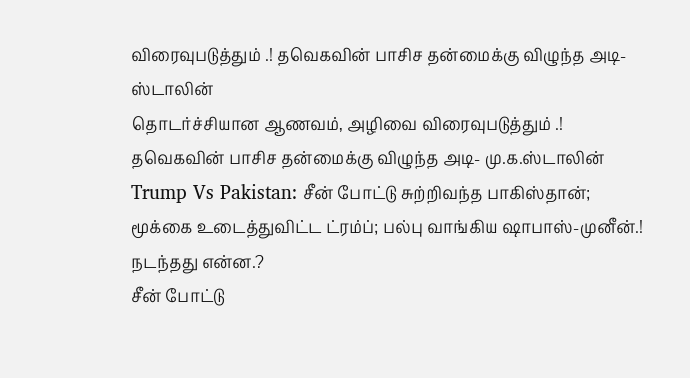விரைவுபடுத்தும் .! தவெகவின் பாசிச தன்மைக்கு விழுந்த அடி- ஸ்டாலின்
தொடர்ச்சியான ஆணவம், அழிவை விரைவுபடுத்தும் .! தவெகவின் பாசிச தன்மைக்கு விழுந்த அடி- மு.க.ஸ்டாலின்
Trump Vs Pakistan: சீன் போட்டு சுற்றிவந்த பாகிஸ்தான்; மூக்கை உடைத்துவிட்ட ட்ரம்ப்; பல்பு வாங்கிய ஷாபாஸ்-முனீன்.! நடந்தது என்ன.?
சீன் போட்டு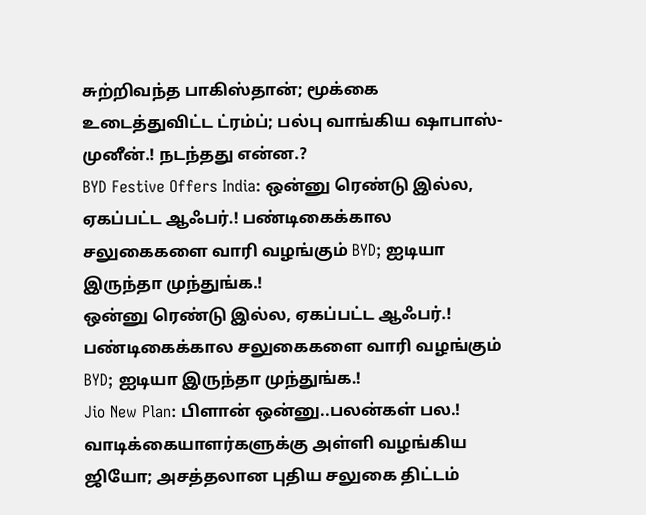சுற்றிவந்த பாகிஸ்தான்; மூக்கை உடைத்துவிட்ட ட்ரம்ப்; பல்பு வாங்கிய ஷாபாஸ்-முனீன்.! நடந்தது என்ன.?
BYD Festive Offers India: ஒன்னு ரெண்டு இல்ல, ஏகப்பட்ட ஆஃபர்.! பண்டிகைக்கால சலுகைகளை வாரி வழங்கும் BYD; ஐடியா இருந்தா முந்துங்க.!
ஒன்னு ரெண்டு இல்ல, ஏகப்பட்ட ஆஃபர்.! பண்டிகைக்கால சலுகைகளை வாரி வழங்கும் BYD; ஐடியா இருந்தா முந்துங்க.!
Jio New Plan: பிளான் ஒன்னு..பலன்கள் பல.! வாடிக்கையாளர்களுக்கு அள்ளி வழங்கிய ஜியோ; அசத்தலான புதிய சலுகை திட்டம்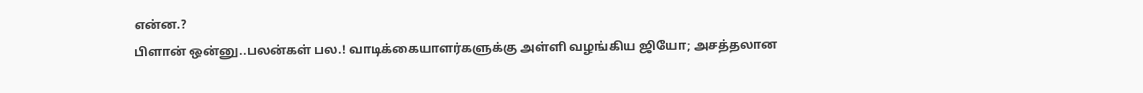என்ன.?
பிளான் ஒன்னு..பலன்கள் பல.! வாடிக்கையாளர்களுக்கு அள்ளி வழங்கிய ஜியோ; அசத்தலான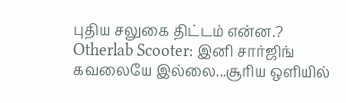புதிய சலுகை திட்டம் என்ன.?
Otherlab Scooter: இனி சார்ஜிங் கவலையே இல்லை...சூரிய ஒளியில்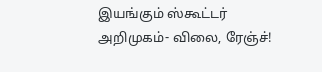இயங்கும் ஸ்கூட்டர் அறிமுகம்- விலை, ரேஞ்ச்!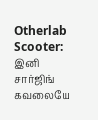Otherlab Scooter: இனி சார்ஜிங் கவலையே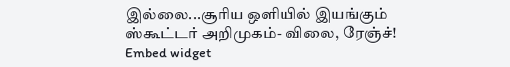இல்லை...சூரிய ஒளியில் இயங்கும் ஸ்கூட்டர் அறிமுகம்- விலை, ரேஞ்ச்!
Embed widget